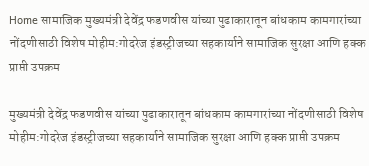Home सामाजिक मुख्यमंत्री देवेंद्र फडणवीस यांच्या पुढाकारातून बांधकाम कामगारांच्या नोंदणीसाठी विशेष मोहीम:गोदरेज इंडस्ट्रीजच्या सहकार्याने सामाजिक सुरक्षा आणि हक्क प्राप्ती उपक्रम

मुख्यमंत्री देवेंद्र फडणवीस यांच्या पुढाकारातून बांधकाम कामगारांच्या नोंदणीसाठी विशेष मोहीम:गोदरेज इंडस्ट्रीजच्या सहकार्याने सामाजिक सुरक्षा आणि हक्क प्राप्ती उपक्रम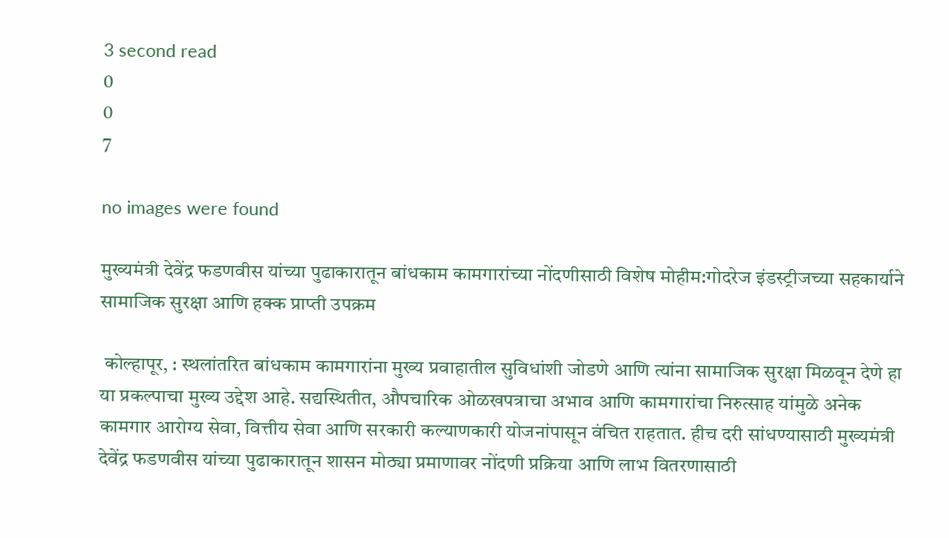3 second read
0
0
7

no images were found

मुख्यमंत्री देवेंद्र फडणवीस यांच्या पुढाकारातून बांधकाम कामगारांच्या नोंदणीसाठी विशेष मोहीम:गोदरेज इंडस्ट्रीजच्या सहकार्याने सामाजिक सुरक्षा आणि हक्क प्राप्ती उपक्रम

 कोल्हापूर, : स्थलांतरित बांधकाम कामगारांना मुख्य प्रवाहातील सुविधांशी जोडणे आणि त्यांना सामाजिक सुरक्षा मिळवून देणे हा या प्रकल्पाचा मुख्य उद्देश आहे. सद्यस्थितीत, औपचारिक ओळखपत्राचा अभाव आणि कामगारांचा निरुत्साह यांमुळे अनेक कामगार आरोग्य सेवा, वित्तीय सेवा आणि सरकारी कल्याणकारी योजनांपासून वंचित राहतात. हीच दरी सांधण्यासाठी मुख्यमंत्री देवेंद्र फडणवीस यांच्या पुढाकारातून शासन मोठ्या प्रमाणावर नोंदणी प्रक्रिया आणि लाभ वितरणासाठी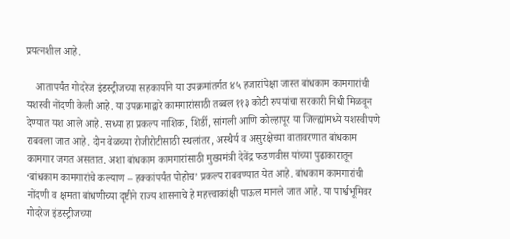प्रयत्नशील आहे.

    आतापर्यंत गोदरेज इंडस्ट्रीजच्या सहकार्याने या उपक्रमांतर्गत ४५ हजारांपेक्षा जास्त बांधकाम कामगारांची यशस्वी नोंदणी केली आहे. या उपक्रमाद्वारे कामगारांसाठी तब्बल ११३ कोटी रुपयांचा सरकारी निधी मिळवून देण्यात यश आले आहे. सध्या हा प्रकल्प नाशिक, शिर्डी, सांगली आणि कोल्हापूर या जिल्ह्यांमध्ये यशस्वीपणे राबवला जात आहे. दोन वेळच्या रोजीरोटीसाठी स्थलांतर, अस्थैर्य व असुरक्षेच्या वातावरणात बांधकाम कामगार जगत असतात. अशा बांधकाम कामगारांसाठी मुख्यमंत्री देवेंद्र फडणवीस यांच्या पुढाकारातून ‘बांधकाम कामगारांचे कल्याण – हक्कांपर्यंत पोहोच’ प्रकल्प राबवण्यात येत आहे. बांधकाम कामगारांची नोंदणी व क्षमता बांधणीच्या दृष्टीने राज्य शासनाचे हे महत्त्वाकांक्षी पाऊल मानले जात आहे. या पार्श्वभूमिवर गोदरेज इंडस्ट्रीजच्या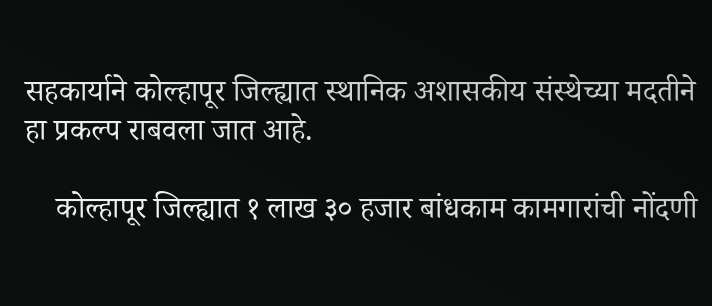सहकार्याने कोल्हापूर जिल्ह्यात स्थानिक अशासकीय संस्थेच्या मदतीने हा प्रकल्प राबवला जात आहे.

    कोल्हापूर जिल्ह्यात १ लाख ३० हजार बांधकाम कामगारांची नोंदणी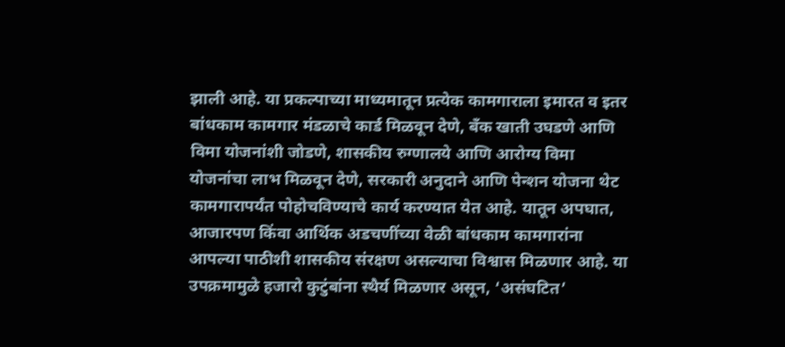झाली आहे. या प्रकल्पाच्या माध्यमातून प्रत्येक कामगाराला इमारत व इतर बांधकाम कामगार मंडळाचे कार्ड मिळवून देणे, बँक खाती उघडणे आणि विमा योजनांशी जोडणे, शासकीय रुग्णालये आणि आरोग्य विमा योजनांचा लाभ मिळवून देणे, सरकारी अनुदाने आणि पेन्शन योजना थेट कामगारापर्यंत पोहोचविण्याचे कार्य करण्यात येत आहे. यातून अपघात, आजारपण किंवा आर्थिक अडचणींच्या वेळी बांधकाम कामगारांना आपल्या पाठीशी शासकीय संरक्षण असल्याचा विश्वास मिळणार आहे. या उपक्रमामुळे हजारो कुटुंबांना स्थैर्य मिळणार असून, ‘असंघटित’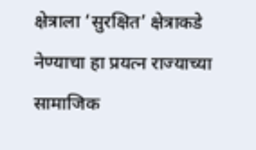क्षेत्राला ‘सुरक्षित’ क्षेत्राकडे नेण्याचा हा प्रयत्न राज्याच्या सामाजिक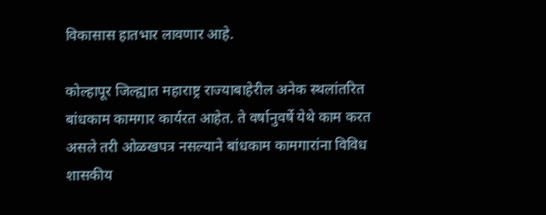विकासास हातभार लावणार आहे.

कोल्हापूर जिल्ह्यात महाराष्ट्र राज्याबाहेरील अनेक स्थलांतरित बांधकाम कामगार कार्यरत आहेत. ते वर्षानुवर्षे येथे काम करत असले तरी ओळखपत्र नसल्याने बांधकाम कामगारांना विविध शासकीय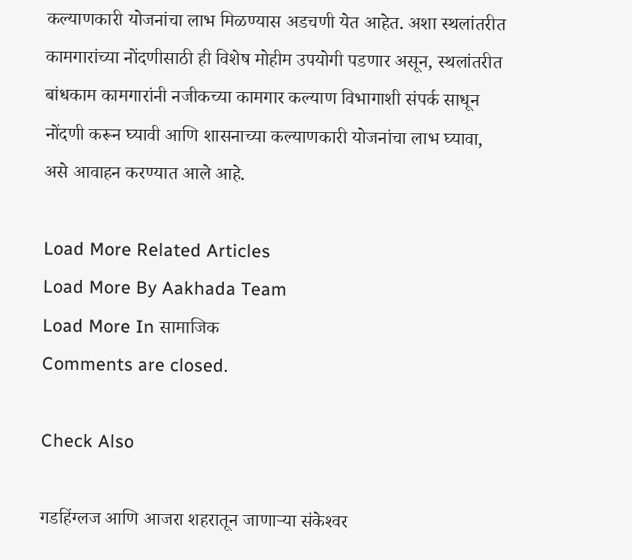कल्याणकारी योजनांचा लाभ मिळण्यास अडचणी येत आहेत. अशा स्थलांतरीत कामगारांच्या नोंदणीसाठी ही विशेष मोहीम उपयोगी पडणार असून, स्थलांतरीत बांधकाम कामगारांनी नजीकच्या कामगार कल्याण विभागाशी संपर्क साधून नोंदणी करून घ्यावी आणि शासनाच्या कल्याणकारी योजनांचा लाभ घ्यावा, असे आवाहन करण्यात आले आहे.

Load More Related Articles
Load More By Aakhada Team
Load More In सामाजिक
Comments are closed.

Check Also

गडहिंग्लज आणि आजरा शहरातून जाणार्‍या संकेश्‍वर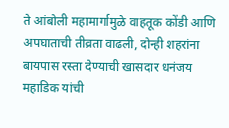ते आंबोली महामार्गामुळे वाहतूक कोंडी आणि अपघाताची तीव्रता वाढली, दोन्ही शहरांना बायपास रस्ता देण्याची खासदार धनंजय महाडिक यांची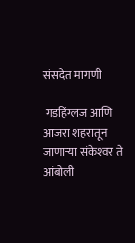संसदेत मागणी

 गडहिंग्लज आणि आजरा शहरातून जाणार्‍या संकेश्‍वर ते आंबोली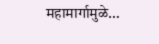महामार्गामुळे…